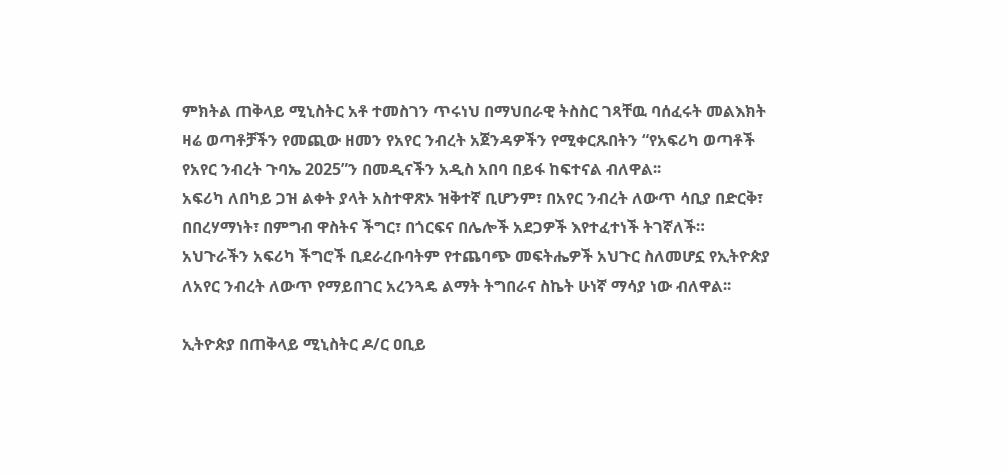ምክትል ጠቅላይ ሚኒስትር አቶ ተመስገን ጥሩነህ በማህበራዊ ትስስር ገጻቸዉ ባሰፈሩት መልእክት ዛሬ ወጣቶቻችን የመጪው ዘመን የአየር ንብረት አጀንዳዎችን የሚቀርጹበትን “የአፍሪካ ወጣቶች የአየር ንብረት ጉባኤ 2025”ን በመዲናችን አዲስ አበባ በይፋ ከፍተናል ብለዋል፡፡
አፍሪካ ለበካይ ጋዝ ልቀት ያላት አስተዋጽኦ ዝቅተኛ ቢሆንም፣ በአየር ንብረት ለውጥ ሳቢያ በድርቅ፣ በበረሃማነት፣ በምግብ ዋስትና ችግር፣ በጎርፍና በሌሎች አደጋዎች እየተፈተነች ትገኛለች።
አህጉራችን አፍሪካ ችግሮች ቢደራረቡባትም የተጨባጭ መፍትሔዎች አህጉር ስለመሆኗ የኢትዮጵያ ለአየር ንብረት ለውጥ የማይበገር አረንጓዴ ልማት ትግበራና ስኬት ሁነኛ ማሳያ ነው ብለዋል፡፡

ኢትዮጵያ በጠቅላይ ሚኒስትር ዶ/ር ዐቢይ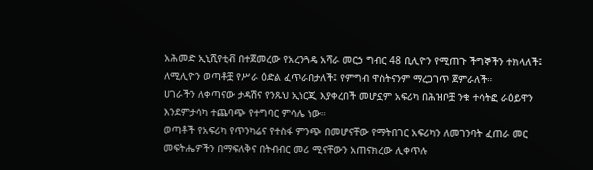አሕመድ ኢኒሺየቲቭ በተጀመረው የአረንጓዴ አሻራ መርኃ ግብር 48 ቢሊዮን የሚጠጉ ችግኞችን ተክላለች፤ ለሚሊዮን ወጣቶቿ የሥራ ዕድል ፈጥራበታለች፤ የምግብ ዋስትናንም ማረጋገጥ ጀምራለች።
ሀገራችን ለቀጣናው ታዳሽና የንጹህ ኢነርጂ እያቀረበች መሆኗም አፍሪካ በሕዝቦቿ ንቁ ተሳትፎ ራዕይዋን እንደምታሳካ ተጨባጭ የተግባር ምሳሌ ነው።
ወጣቶች የአፍሪካ የጥንካሬና የተስፋ ምንጭ በመሆናቸው የማትበገር አፍሪካን ለመገንባት ፈጠራ መር መፍትሔዎችን በማፍለቅና በትብብር መሪ ሚናቸውን አጠናክረው ሊቀጥሉ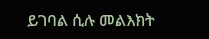ይገባል ሲሉ መልእክት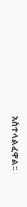አስተላልፈዋል፡፡